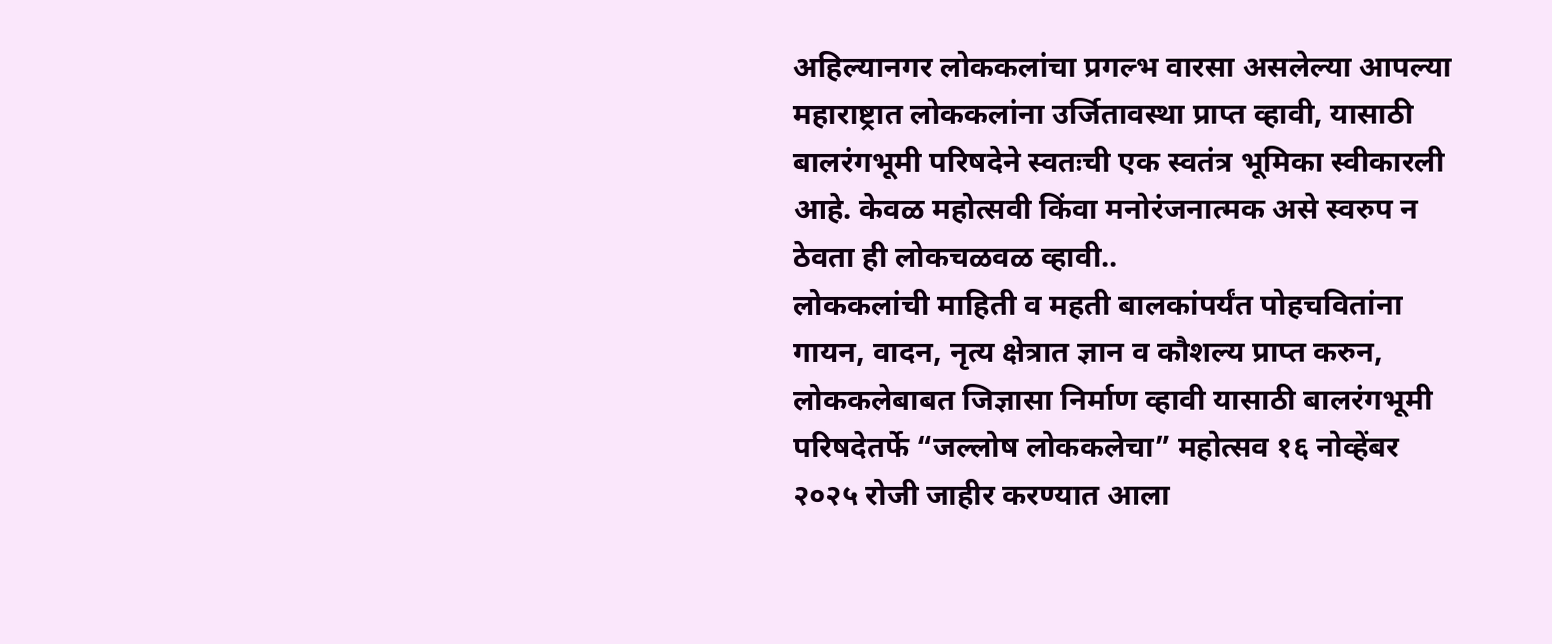अहिल्यानगर लोककलांचा प्रगल्भ वारसा असलेल्या आपल्या महाराष्ट्रात लोककलांना उर्जितावस्था प्राप्त व्हावी, यासाठी बालरंगभूमी परिषदेने स्वतःची एक स्वतंत्र भूमिका स्वीकारली आहे. केवळ महोत्सवी किंवा मनोरंजनात्मक असे स्वरुप न ठेवता ही लोकचळवळ व्हावी..
लोककलांची माहिती व महती बालकांपर्यंत पोहचवितांना गायन, वादन, नृत्य क्षेत्रात ज्ञान व कौशल्य प्राप्त करुन, लोककलेबाबत जिज्ञासा निर्माण व्हावी यासाठी बालरंगभूमी परिषदेतर्फे “जल्लोष लोककलेचा” महोत्सव १६ नोव्हेंबर २०२५ रोजी जाहीर करण्यात आला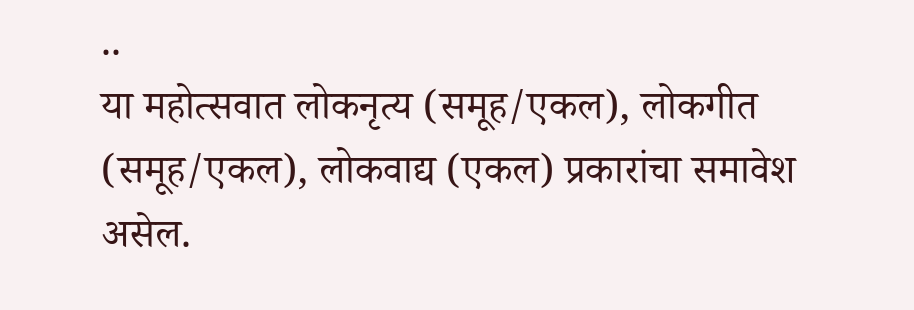..
या महोत्सवात लोकनृत्य (समूह/एकल), लोकगीत (समूह/एकल), लोकवाद्य (एकल) प्रकारांचा समावेश असेल.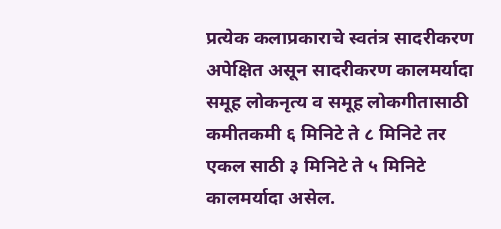प्रत्येक कलाप्रकाराचे स्वतंत्र सादरीकरण अपेक्षित असून सादरीकरण कालमर्यादा समूह लोकनृत्य व समूह लोकगीतासाठी कमीतकमी ६ मिनिटे ते ८ मिनिटे तर एकल साठी ३ मिनिटे ते ५ मिनिटे कालमर्यादा असेल.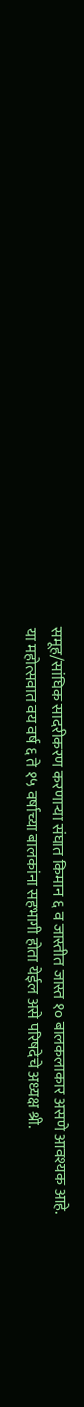समूह/सांघिक सादरीकरण करणाऱ्या संघात किमान ६ व जास्तीत जास्त १० बालकलाकार असणे आवश्यक आहे.
या महोत्सवात वय वर्ष ६ ते १५ वर्षाच्या बालकांना सहभागी होता येईल असे परिषदेचे अध्यक्ष श्री.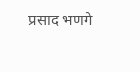प्रसाद भणगे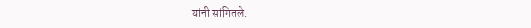यांनी सांगितले.